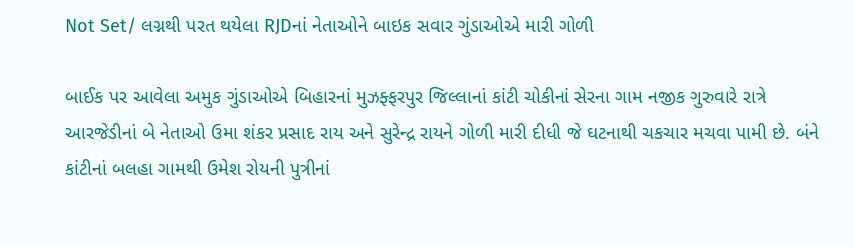Not Set/ લગ્નથી પરત થયેલા RJDનાં નેતાઓને બાઇક સવાર ગુંડાઓએ મારી ગોળી

બાઈક પર આવેલા અમુક ગુંડાઓએ બિહારનાં મુઝફ્ફરપુર જિલ્લાનાં કાંટી ચોકીનાં સેરના ગામ નજીક ગુરુવારે રાત્રે આરજેડીનાં બે નેતાઓ ઉમા શંકર પ્રસાદ રાય અને સુરેન્દ્ર રાયને ગોળી મારી દીધી જે ઘટનાથી ચકચાર મચવા પામી છે. બંને કાંટીનાં બલહા ગામથી ઉમેશ રોયની પુત્રીનાં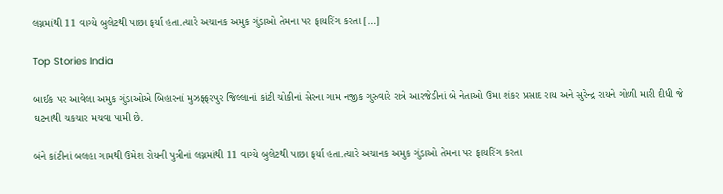લગ્નમાંથી 11 વાગ્યે બુલેટથી પાછા ફર્યા હતા.ત્યારે અચાનક અમુક ગુંડાઓ તેમના પર ફાયરિંગ કરતા […]

Top Stories India

બાઈક પર આવેલા અમુક ગુંડાઓએ બિહારનાં મુઝફ્ફરપુર જિલ્લાનાં કાંટી ચોકીનાં સેરના ગામ નજીક ગુરુવારે રાત્રે આરજેડીનાં બે નેતાઓ ઉમા શંકર પ્રસાદ રાય અને સુરેન્દ્ર રાયને ગોળી મારી દીધી જે ઘટનાથી ચકચાર મચવા પામી છે.

બંને કાંટીનાં બલહા ગામથી ઉમેશ રોયની પુત્રીનાં લગ્નમાંથી 11 વાગ્યે બુલેટથી પાછા ફર્યા હતા.ત્યારે અચાનક અમુક ગુંડાઓ તેમના પર ફાયરિંગ કરતા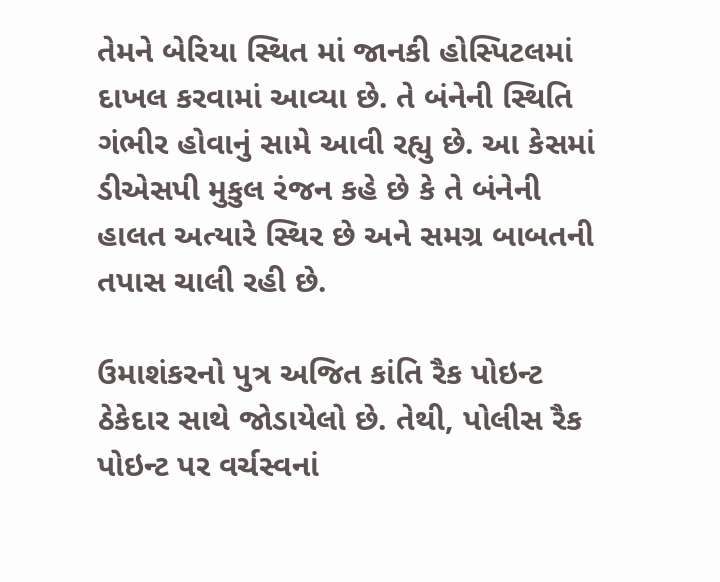તેમને બેરિયા સ્થિત માં જાનકી હોસ્પિટલમાં દાખલ કરવામાં આવ્યા છે. તે બંનેની સ્થિતિ ગંભીર હોવાનું સામે આવી રહ્યુ છે. આ કેસમાં ડીએસપી મુકુલ રંજન કહે છે કે તે બંનેની હાલત અત્યારે સ્થિર છે અને સમગ્ર બાબતની તપાસ ચાલી રહી છે.

ઉમાશંકરનો પુત્ર અજિત કાંતિ રૈક પોઇન્ટ ઠેકેદાર સાથે જોડાયેલો છે. તેથી, પોલીસ રૈક પોઇન્ટ પર વર્ચસ્વનાં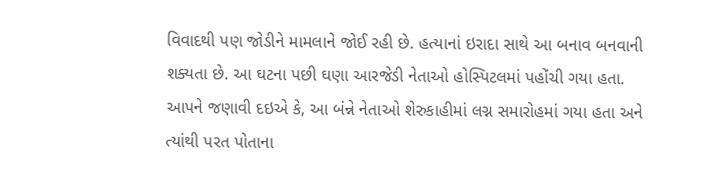વિવાદથી પણ જોડીને મામલાને જોઈ રહી છે. હત્યાનાં ઇરાદા સાથે આ બનાવ બનવાની શક્યતા છે. આ ઘટના પછી ઘણા આરજેડી નેતાઓ હોસ્પિટલમાં પહોંચી ગયા હતા. આપને જણાવી દઇએ કે, આ બંન્ને નેતાઓ શેરુકાહીમાં લગ્ન સમારોહમાં ગયા હતા અને ત્યાંથી પરત પોતાના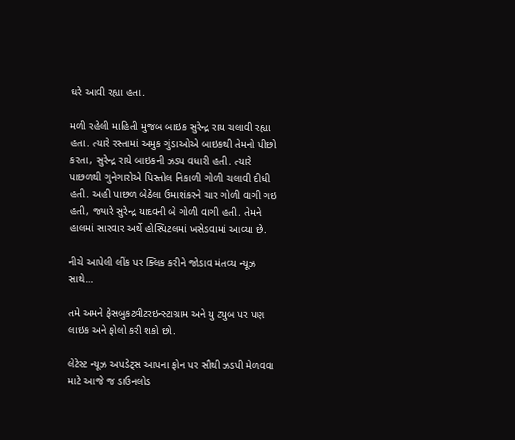ઘરે આવી રહ્યા હતા.

મળી રહેલી માહિતી મુજબ બાઇક સુરેન્દ્ર રાય ચલાવી રહ્યા હતા. ત્યારે રસ્તામાં અમુક ગુંડાઓએ બાઇકથી તેમનો પીછો કરતા, સુરેન્દ્ર રાયે બાઇકની ઝડપ વધારી હતી. ત્યારે પાછળથી ગુનેગારોએ પિસ્તોલ નિકાળી ગોળી ચલાવી દીધી હતી. અહી પાછળ બેઠેલા ઉમાશંકરને ચાર ગોળી વાગી ગઇ હતી, જ્યારે સુરેન્દ્ર યાદવની બે ગોળી વાગી હતી. તેમને હાલમાં સારવાર અર્થે હોસ્પિટલમાં ખસેડવામાં આવ્યા છે.

નીચે આપેલી લીંક પર ક્લિક કરીને જોડાવ મંતવ્ય ન્યૂઝ સાથે…

તમે અમને ફેસબુકટ્વીટરઇન્સ્ટાગ્રામ અને યુ ટ્યુબ પર પણ લાઇક અને ફોલો કરી શકો છો.

લેટેસ્ટ ન્યૂઝ અપડેટ્સ આપના ફોન પર સૌથી ઝડપી મેળવવા માટે આજે જ ડાઉનલોડ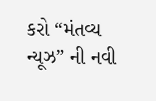કરો “મંતવ્ય ન્યૂઝ” ની નવી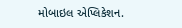મોબાઇલ એપ્લિકેશન.